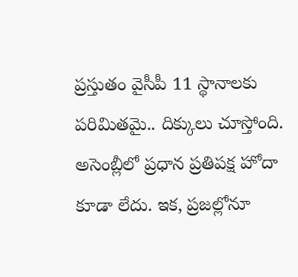ప్రస్తుతం వైసీపీ 11 స్థానాలకు పరిమితమై.. దిక్కులు చూస్తోంది. అసెంబ్లీలో ప్రధాన ప్రతిపక్ష హోదా కూడా లేదు. ఇక, ప్రజల్లోనూ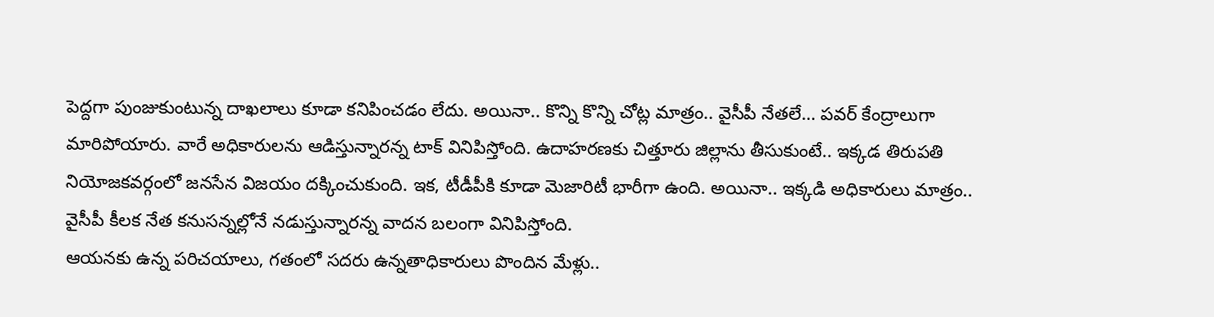పెద్దగా పుంజుకుంటున్న దాఖలాలు కూడా కనిపించడం లేదు. అయినా.. కొన్ని కొన్ని చోట్ల మాత్రం.. వైసీపీ నేతలే… పవర్ కేంద్రాలుగా మారిపోయారు. వారే అధికారులను ఆడిస్తున్నారన్న టాక్ వినిపిస్తోంది. ఉదాహరణకు చిత్తూరు జిల్లాను తీసుకుంటే.. ఇక్కడ తిరుపతి నియోజకవర్గంలో జనసేన విజయం దక్కించుకుంది. ఇక, టీడీపీకి కూడా మెజారిటీ భారీగా ఉంది. అయినా.. ఇక్కడి అధికారులు మాత్రం.. వైసీపీ కీలక నేత కనుసన్నల్లోనే నడుస్తున్నారన్న వాదన బలంగా వినిపిస్తోంది.
ఆయనకు ఉన్న పరిచయాలు, గతంలో సదరు ఉన్నతాధికారులు పొందిన మేళ్లు..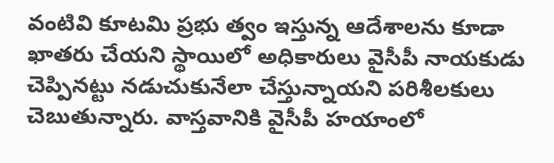వంటివి కూటమి ప్రభు త్వం ఇస్తున్న ఆదేశాలను కూడా ఖాతరు చేయని స్థాయిలో అధికారులు వైసీపీ నాయకుడు చెప్పినట్టు నడుచుకునేలా చేస్తున్నాయని పరిశీలకులు చెబుతున్నారు. వాస్తవానికి వైసీపీ హయాంలో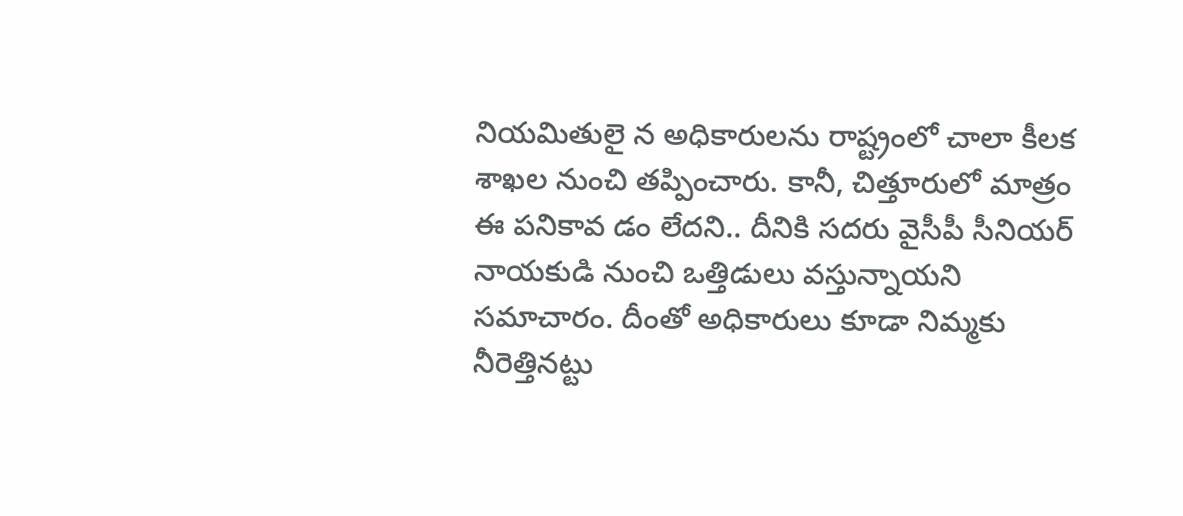నియమితులై న అధికారులను రాష్ట్రంలో చాలా కీలక శాఖల నుంచి తప్పించారు. కానీ, చిత్తూరులో మాత్రం ఈ పనికావ డం లేదని.. దీనికి సదరు వైసీపీ సీనియర్ నాయకుడి నుంచి ఒత్తిడులు వస్తున్నాయని సమాచారం. దీంతో అధికారులు కూడా నిమ్మకు నీరెత్తినట్టు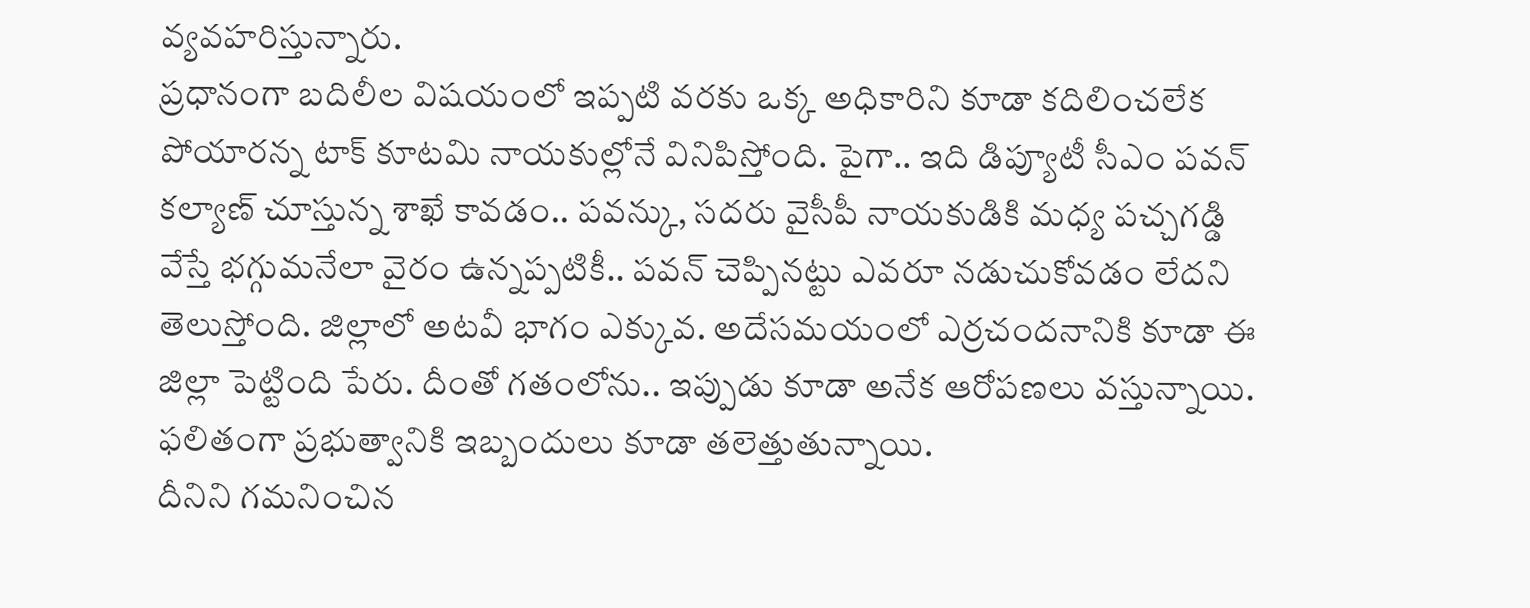వ్యవహరిస్తున్నారు.
ప్రధానంగా బదిలీల విషయంలో ఇప్పటి వరకు ఒక్క అధికారిని కూడా కదిలించలేక పోయారన్న టాక్ కూటమి నాయకుల్లోనే వినిపిస్తోంది. పైగా.. ఇది డిప్యూటీ సీఎం పవన్ కల్యాణ్ చూస్తున్న శాఖే కావడం.. పవన్కు, సదరు వైసీపీ నాయకుడికి మధ్య పచ్చగడ్డి వేస్తే భగ్గుమనేలా వైరం ఉన్నప్పటికీ.. పవన్ చెప్పినట్టు ఎవరూ నడుచుకోవడం లేదని తెలుస్తోంది. జిల్లాలో అటవీ భాగం ఎక్కువ. అదేసమయంలో ఎర్రచందనానికి కూడా ఈ జిల్లా పెట్టింది పేరు. దీంతో గతంలోను.. ఇప్పుడు కూడా అనేక ఆరోపణలు వస్తున్నాయి. ఫలితంగా ప్రభుత్వానికి ఇబ్బందులు కూడా తలెత్తుతున్నాయి.
దీనిని గమనించిన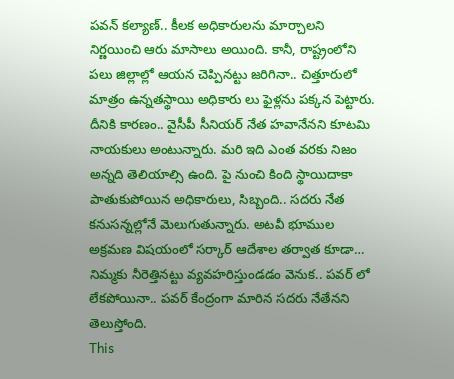పవన్ కల్యాణ్.. కీలక అధికారులను మార్చాలని నిర్ణయించి ఆరు మాసాలు అయింది. కానీ, రాష్ట్రంలోని పలు జిల్లాల్లో ఆయన చెప్పినట్టు జరిగినా.. చిత్తూరులో మాత్రం ఉన్నతస్థాయి అధికారు లు ఫైళ్లను పక్కన పెట్టారు. దీనికి కారణం.. వైసీపీ సీనియర్ నేత హవానేనని కూటమి నాయకులు అంటున్నారు. మరి ఇది ఎంత వరకు నిజం అన్నది తెలియాల్సి ఉంది. పై నుంచి కింది స్థాయిదాకా పాతుకుపోయిన అధికారులు, సిబ్బంది.. సదరు నేత కనుసన్నల్లోనే మెలుగుతున్నారు. అటవీ భూముల అక్రమణ విషయంలో సర్కార్ ఆదేశాల తర్వాత కూడా… నిమ్మకు నీరెత్తినట్టు వ్యవహరిస్తుండడం వెనుక.. పవర్ లో లేకపోయినా.. పవర్ కేంద్రంగా మారిన సదరు నేతేనని తెలుస్తోంది.
This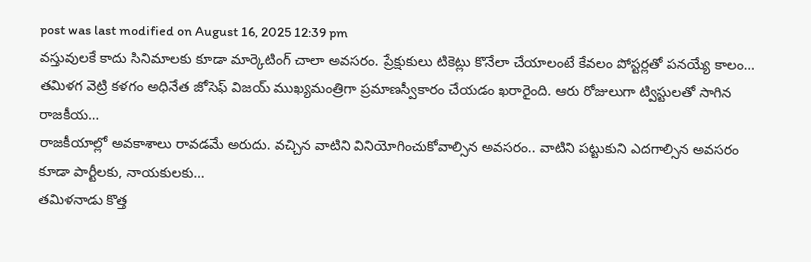post was last modified on August 16, 2025 12:39 pm
వస్తువులకే కాదు సినిమాలకు కూడా మార్కెటింగ్ చాలా అవసరం. ప్రేక్షుకులు టికెట్లు కొనేలా చేయాలంటే కేవలం పోస్టర్లతో పనయ్యే కాలం…
తమిళగ వెట్రి కళగం అధినేత జోసెఫ్ విజయ్ ముఖ్యమంత్రిగా ప్రమాణస్వీకారం చేయడం ఖరారైంది. ఆరు రోజులుగా ట్విస్టులతో సాగిన రాజకీయ…
రాజకీయాల్లో అవకాశాలు రావడమే అరుదు. వచ్చిన వాటిని వినియోగించుకోవాల్సిన అవసరం.. వాటిని పట్టుకుని ఎదగాల్సిన అవసరం కూడా పార్టీలకు, నాయకులకు…
తమిళనాడు కొత్త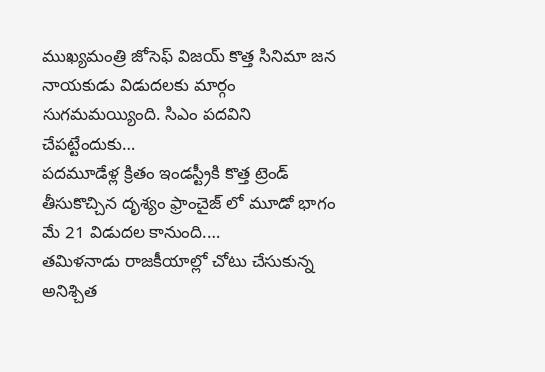ముఖ్యమంత్రి జోసెఫ్ విజయ్ కొత్త సినిమా జన నాయకుడు విడుదలకు మార్గం సుగమమయ్యింది. సిఎం పదవిని చేపట్టేందుకు…
పదమూడేళ్ల క్రితం ఇండస్ట్రీకి కొత్త ట్రెండ్ తీసుకొచ్చిన దృశ్యం ఫ్రాంచైజ్ లో మూడో భాగం మే 21 విడుదల కానుంది.…
తమిళనాడు రాజకీయాల్లో చోటు చేసుకున్న అనిశ్చిత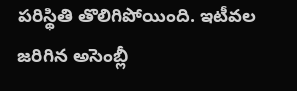పరిస్థితి తొలిగిపోయింది. ఇటీవల జరిగిన అసెంబ్లీ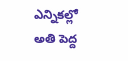ఎన్నికల్లో అతి పెద్ద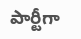పార్టీగా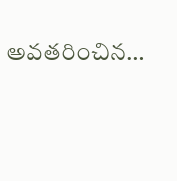అవతరించిన…